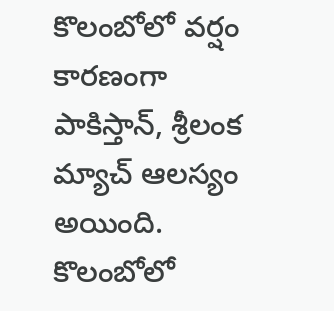కొలంబోలో వర్షం కారణంగా పాకిస్తాన్, శ్రీలంక మ్యాచ్ ఆలస్యం అయింది. కొలంబోలో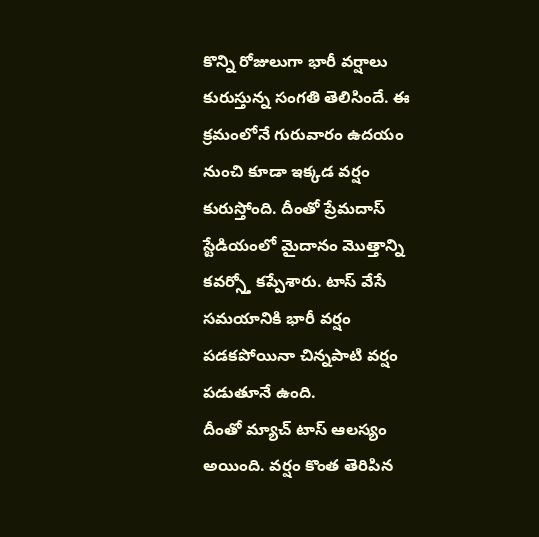కొన్ని రోజులుగా భారీ వర్షాలు కురుస్తున్న సంగతి తెలిసిందే. ఈ క్రమంలోనే గురువారం ఉదయం నుంచి కూడా ఇక్కడ వర్షం కురుస్తోంది. దీంతో ప్రేమదాస్ స్టేడియంలో మైదానం మొత్తాన్ని కవర్స్తో కప్పేశారు. టాస్ వేసే సమయానికి భారీ వర్షం పడకపోయినా చిన్నపాటి వర్షం పడుతూనే ఉంది.
దీంతో మ్యాచ్ టాస్ ఆలస్యం అయింది. వర్షం కొంత తెరిపిన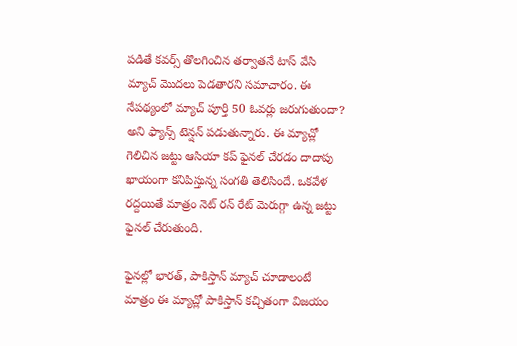పడితే కవర్స్ తొలగించిన తర్వాతనే టాస్ వేసి మ్యాచ్ మొదలు పెడతారని సమాచారం. ఈ నేపథ్యంలో మ్యాచ్ పూర్తి 50 ఓవర్లు జరుగుతుందా? అని ఫ్యాన్స్ టెన్షన్ పడుతున్నారు. ఈ మ్యాచ్లో గెలిచిన జట్టు ఆసియా కప్ ఫైనల్ చేరడం దాదాపు ఖాయంగా కనిపిస్తున్న సంగతి తెలిసిందే. ఒకవేళ రద్దయితే మాత్రం నెట్ రన్ రేట్ మెరుగ్గా ఉన్న జట్టు ఫైనల్ చేరుతుంది.

ఫైనల్లో భారత్, పాకిస్తాన్ మ్యాచ్ చూడాలంటే మాత్రం ఈ మ్యాచ్లో పాకిస్తాన్ కచ్చితంగా విజయం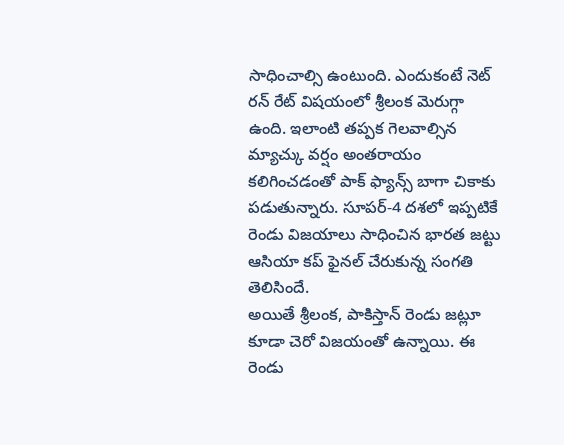సాధించాల్సి ఉంటుంది. ఎందుకంటే నెట్ రన్ రేట్ విషయంలో శ్రీలంక మెరుగ్గా ఉంది. ఇలాంటి తప్పక గెలవాల్సిన మ్యాచ్కు వర్షం అంతరాయం కలిగించడంతో పాక్ ఫ్యాన్స్ బాగా చికాకు పడుతున్నారు. సూపర్-4 దశలో ఇప్పటికే రెండు విజయాలు సాధించిన భారత జట్టు ఆసియా కప్ ఫైనల్ చేరుకున్న సంగతి తెలిసిందే.
అయితే శ్రీలంక, పాకిస్తాన్ రెండు జట్లూ కూడా చెరో విజయంతో ఉన్నాయి. ఈ రెండు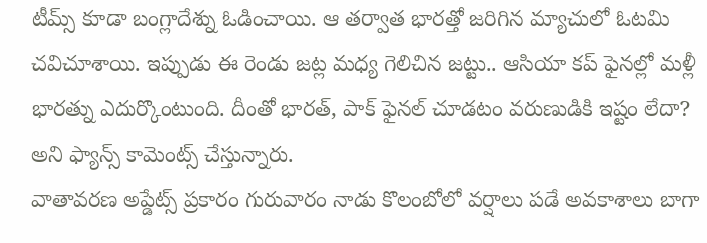టీమ్స్ కూడా బంగ్లాదేశ్ను ఓడించాయి. ఆ తర్వాత భారత్తో జరిగిన మ్యాచులో ఓటమి చవిచూశాయి. ఇప్పుడు ఈ రెండు జట్ల మధ్య గెలిచిన జట్టు.. ఆసియా కప్ ఫైనల్లో మళ్లీ భారత్ను ఎదుర్కొంటుంది. దీంతో భారత్, పాక్ ఫైనల్ చూడటం వరుణుడికి ఇష్టం లేదా? అని ఫ్యాన్స్ కామెంట్స్ చేస్తున్నారు.
వాతావరణ అప్డేట్స్ ప్రకారం గురువారం నాడు కొలంబోలో వర్షాలు పడే అవకాశాలు బాగా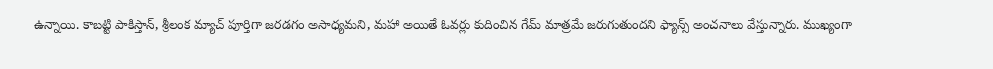ఉన్నాయి. కాబట్టి పాకిస్తాన్, శ్రీలంక మ్యాచ్ పూర్తిగా జరడగం అసాధ్యమని, మహా అయితే ఓవర్లు కుదించిన గేమ్ మాత్రమే జరుగుతుందని ఫ్యాన్స్ అంచనాలు వేస్తున్నారు. ముఖ్యంగా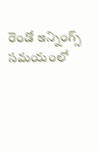రెండో ఇన్నింగ్స్ సమయంలో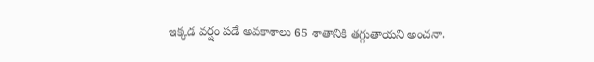ఇక్కడ వర్షం పడే అవకాశాలు 65 శాతానికి తగ్గుతాయని అంచనా.